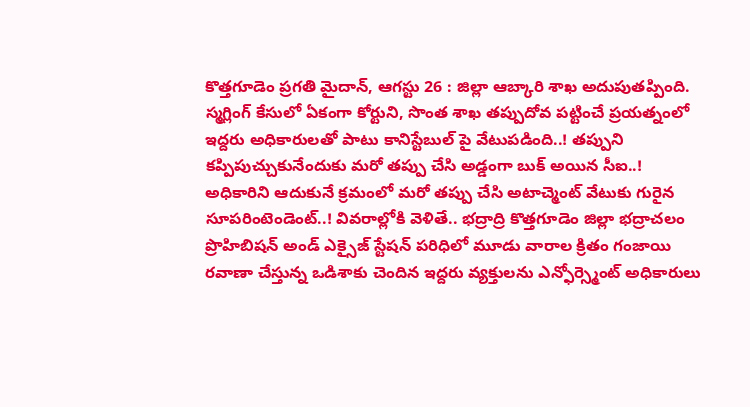కొత్తగూడెం ప్రగతి మైదాన్, ఆగస్టు 26 : జిల్లా ఆబ్కారి శాఖ అదుపుతప్పింది. స్మగ్లింగ్ కేసులో ఏకంగా కోర్టుని, సొంత శాఖ తప్పుదోవ పట్టించే ప్రయత్నంలో ఇద్దరు అధికారులతో పాటు కానిస్టేబుల్ పై వేటుపడింది..! తప్పుని కప్పిపుచ్చుకునేందుకు మరో తప్పు చేసి అడ్డంగా బుక్ అయిన సీఐ..! అధికారిని ఆదుకునే క్రమంలో మరో తప్పు చేసి అటాచ్మెంట్ వేటుకు గురైన సూపరింటెండెంట్..! వివరాల్లోకి వెళితే.. భద్రాద్రి కొత్తగూడెం జిల్లా భద్రాచలం ప్రొహిబిషన్ అండ్ ఎక్సైజ్ స్టేషన్ పరిధిలో మూడు వారాల క్రితం గంజాయి రవాణా చేస్తున్న ఒడిశాకు చెందిన ఇద్దరు వ్యక్తులను ఎన్ఫోర్స్మెంట్ అధికారులు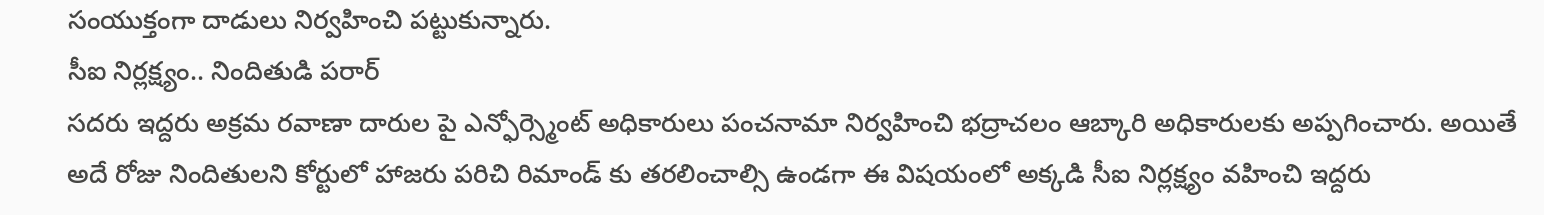సంయుక్తంగా దాడులు నిర్వహించి పట్టుకున్నారు.
సీఐ నిర్లక్ష్యం.. నిందితుడి పరార్
సదరు ఇద్దరు అక్రమ రవాణా దారుల పై ఎన్ఫోర్స్మెంట్ అధికారులు పంచనామా నిర్వహించి భద్రాచలం ఆబ్కారి అధికారులకు అప్పగించారు. అయితే అదే రోజు నిందితులని కోర్టులో హాజరు పరిచి రిమాండ్ కు తరలించాల్సి ఉండగా ఈ విషయంలో అక్కడి సీఐ నిర్లక్ష్యం వహించి ఇద్దరు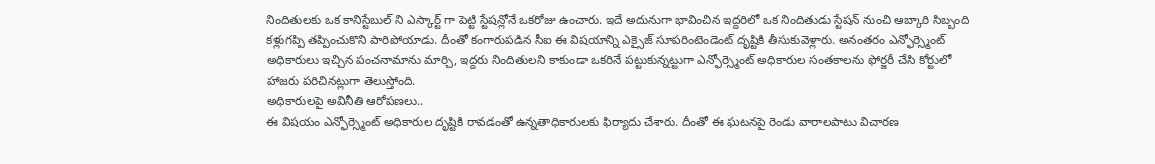నిందితులకు ఒక కానిస్టేబుల్ ని ఎస్కార్ట్ గా పెట్టి స్టేషన్లోనే ఒకరోజు ఉంచారు. ఇదే అదునుగా భావించిన ఇద్దరిలో ఒక నిందితుడు స్టేషన్ నుంచి ఆబ్కారి సిబ్బంది కళ్లుగప్పి తప్పించుకొని పారిపోయాడు. దీంతో కంగారుపడిన సీఐ ఈ విషయాన్ని ఎక్సైజ్ సూపరింటెండెంట్ దృష్టికి తీసుకువెళ్లారు. అనంతరం ఎన్ఫోర్స్మెంట్ అధికారులు ఇచ్చిన పంచనామాను మార్చి, ఇద్దరు నిందితులని కాకుండా ఒకరినే పట్టుకున్నట్టుగా ఎన్ఫోర్స్మెంట్ అధికారుల సంతకాలను ఫోర్జరీ చేసి కోర్టులో హాజరు పరిచినట్లుగా తెలుస్తోంది.
అధికారులపై అవినీతి ఆరోపణలు..
ఈ విషయం ఎన్ఫోర్స్మెంట్ అధికారుల దృష్టికి రావడంతో ఉన్నతాధికారులకు ఫిర్యాదు చేశారు. దీంతో ఈ ఘటనపై రెండు వారాలపాటు విచారణ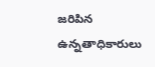జరిపిన ఉన్నతాధికారులు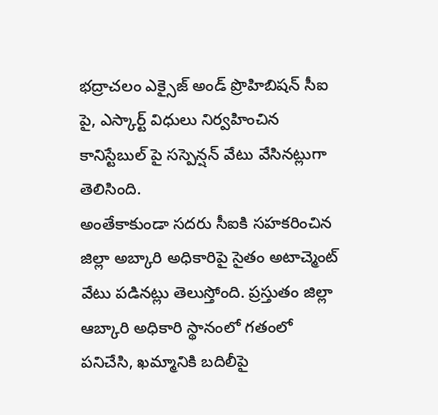భద్రాచలం ఎక్సైజ్ అండ్ ప్రొహిబిషన్ సీఐ పై, ఎస్కార్ట్ విధులు నిర్వహించిన కానిస్టేబుల్ పై సస్పెన్షన్ వేటు వేసినట్లుగా తెలిసింది.
అంతేకాకుండా సదరు సీఐకి సహకరించిన జిల్లా అబ్కారి అధికారిపై సైతం అటాచ్మెంట్ వేటు పడినట్లు తెలుస్తోంది. ప్రస్తుతం జిల్లా ఆబ్కారి అధికారి స్థానంలో గతంలో పనిచేసి, ఖమ్మానికి బదిలీపై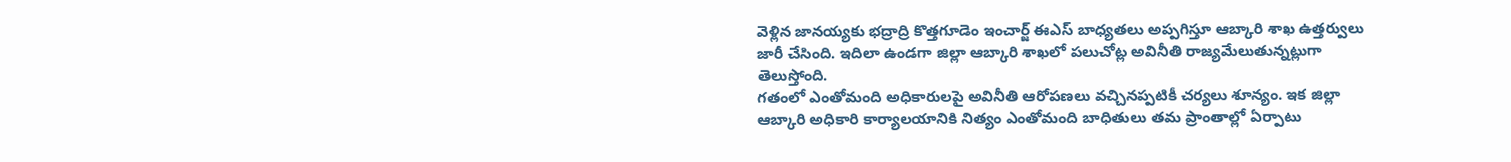వెళ్లిన జానయ్యకు భద్రాద్రి కొత్తగూడెం ఇంచార్జ్ ఈఎస్ బాధ్యతలు అప్పగిస్తూ ఆబ్కారి శాఖ ఉత్తర్వులు జారీ చేసింది. ఇదిలా ఉండగా జిల్లా ఆబ్కారి శాఖలో పలుచోట్ల అవినీతి రాజ్యమేలుతున్నట్లుగా తెలుస్తోంది.
గతంలో ఎంతోమంది అధికారులపై అవినీతి ఆరోపణలు వచ్చినప్పటికీ చర్యలు శూన్యం. ఇక జిల్లా ఆబ్కారి అధికారి కార్యాలయానికి నిత్యం ఎంతోమంది బాధితులు తమ ప్రాంతాల్లో ఏర్పాటు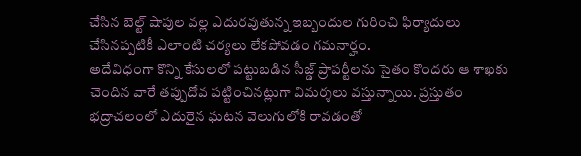చేసిన బెల్ట్ షాపుల వల్ల ఎదురవుతున్న ఇబ్బందుల గురించి ఫిర్యాదులు చేసినప్పటికీ ఎలాంటి చర్యలు లేకపోవడం గమనార్హం.
అదేవిధంగా కొన్ని కేసులలో పట్టుబడిన సీజ్డ్ ప్రాపర్టీలను సైతం కొందరు ఆ శాఖకు చెందిన వారే తప్పుదోవ పట్టించినట్లుగా విమర్శలు వస్తున్నాయి. ప్రస్తుతం భద్రాచలంలో ఎదురైన ఘటన వెలుగులోకి రావడంతో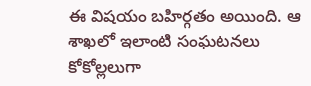ఈ విషయం బహిర్గతం అయింది. ఆ శాఖలో ఇలాంటి సంఘటనలు కోకోల్లలుగా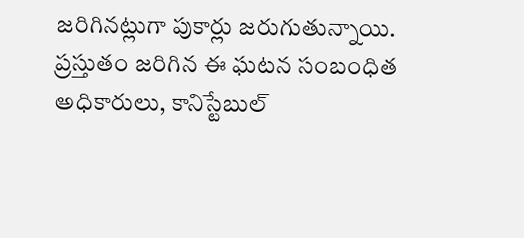జరిగినట్లుగా పుకార్లు జరుగుతున్నాయి. ప్రస్తుతం జరిగిన ఈ ఘటన సంబంధిత అధికారులు, కానిస్టేబుల్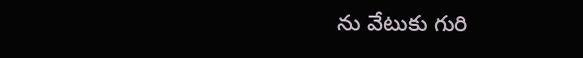ను వేటుకు గురి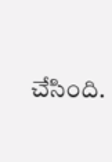చేసింది.